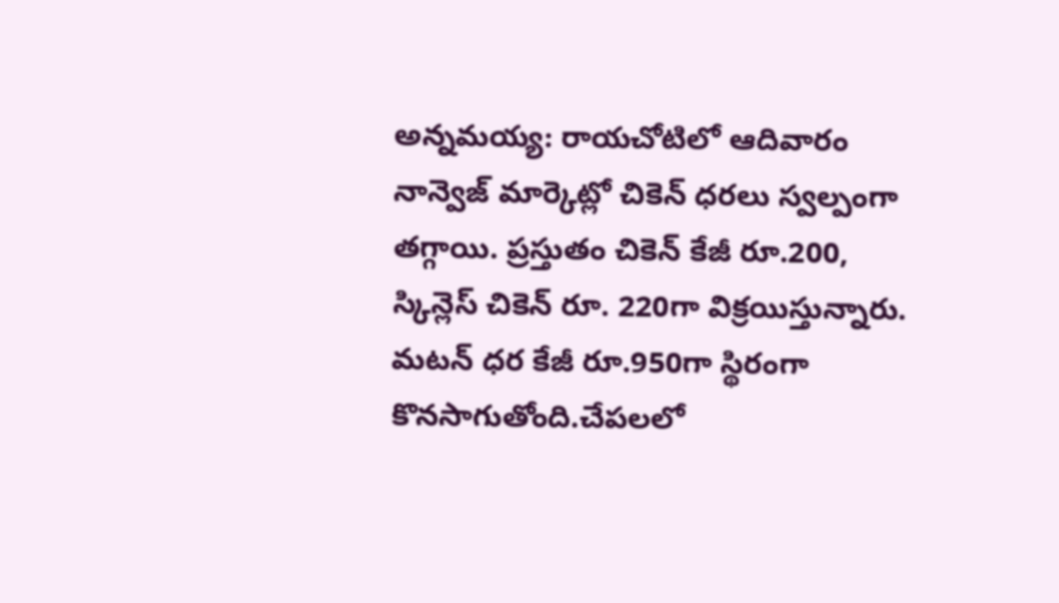అన్నమయ్య: రాయచోటిలో ఆదివారం నాన్వెజ్ మార్కెట్లో చికెన్ ధరలు స్వల్పంగా తగ్గాయి. ప్రస్తుతం చికెన్ కేజీ రూ.200, స్కిన్లెస్ చికెన్ రూ. 220గా విక్రయిస్తున్నారు. మటన్ ధర కేజీ రూ.950గా స్థిరంగా కొనసాగుతోంది.చేపలలో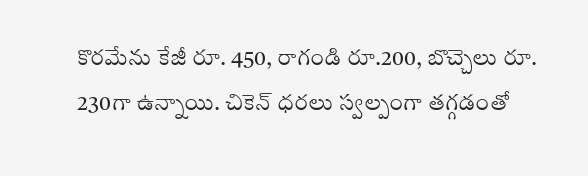కొరమేను కేజీ రూ. 450, రాగండి రూ.200, బొచ్చెలు రూ. 230గా ఉన్నాయి. చికెన్ ధరలు స్వల్పంగా తగ్గడంతో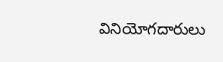వినియోగదారులు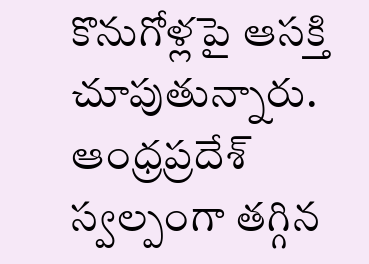కొనుగోళ్లపై ఆసక్తి చూపుతున్నారు.
ఆంధ్రప్రదేశ్
స్వల్పంగా తగ్గిన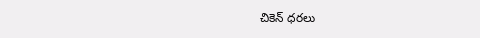చికెన్ ధరలు